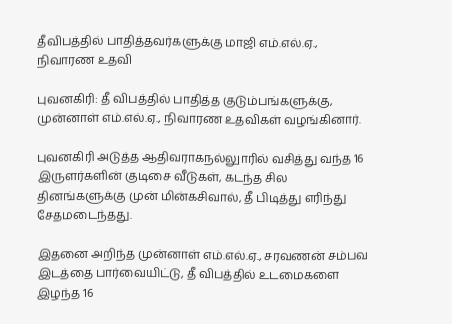தீவிபத்தில் பாதித்தவர்களுக்கு மாஜி எம்.எல்.ஏ., நிவாரண உதவி

புவனகிரி: தீ விபத்தில் பாதித்த குடும்பங்களுக்கு, முன்னாள் எம்.எல்.ஏ., நிவாரண உதவிகள் வழங்கினார்.

புவனகிரி அடுத்த ஆதிவராகநல்லுாரில் வசித்து வந்த 16 இருளர்களின் குடிசை வீடுகள், கடந்த சில தினங்களுக்கு முன் மின்கசிவால், தீ பிடித்து எரிந்து சேதமடைந்தது.

இதனை அறிந்த முன்னாள் எம்.எல்.ஏ., சரவணன் சம்பவ இடத்தை பார்வையிட்டு, தீ விபத்தில் உடமைகளை இழந்த 16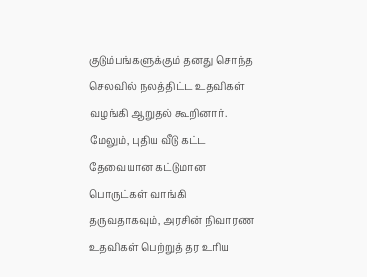குடும்பங்களுக்கும் தனது சொந்த செலவில் நலத்திட்ட உதவிகள் வழங்கி ஆறுதல் கூறினார். மேலும், புதிய வீடு கட்ட தேவையான கட்டுமான பொருட்கள் வாங்கி தருவதாகவும், அரசின் நிவாரண உதவிகள் பெற்றுத் தர உரிய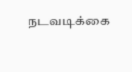நடவடிக்கை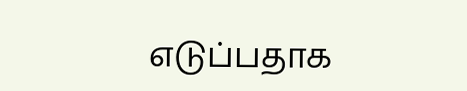எடுப்பதாக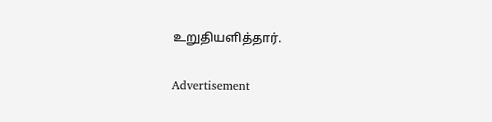உறுதியளித்தார்.

Advertisement